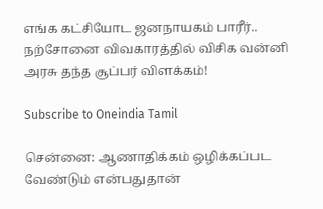எங்க கட்சியோட ஜனநாயகம் பாரீர்.. நற்சோனை விவகாரத்தில் விசிக வன்னி அரசு தந்த சூப்பர் விளக்கம்!

Subscribe to Oneindia Tamil

சென்னை: ஆணாதிக்கம் ஒழிக்கப்பட வேண்டும் என்பதுதான்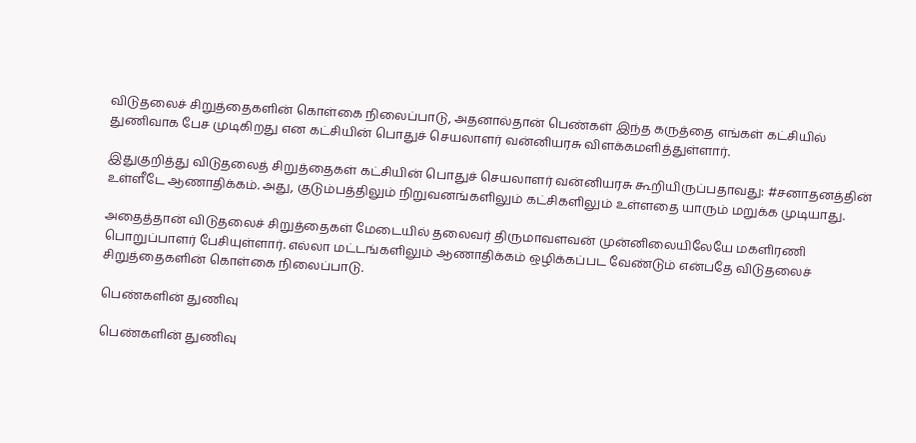விடுதலைச் சிறுத்தைகளின் கொள்கை நிலைப்பாடு, அதனால்தான் பெண்கள் இந்த கருத்தை எங்கள் கட்சியில் துணிவாக பேச முடிகிறது என கட்சியின் பொதுச் செயலாளர் வன்னியரசு விளக்கமளித்துள்ளார்.

இதுகுறித்து விடுதலைத் சிறுத்தைகள் கட்சியின் பொதுச் செயலாளர் வன்னியரசு கூறியிருப்பதாவது: #சனாதனத்தின் உள்ளீடே ஆணாதிக்கம். அது, குடும்பத்திலும் நிறுவனங்களிலும் கட்சிகளிலும் உள்ளதை யாரும் மறுக்க முடியாது.

அதைத்தான் விடுதலைச் சிறுத்தைகள் மேடையில் தலைவர் திருமாவளவன் முன்னிலையிலேயே மகளிரணி பொறுப்பாளர் பேசியுள்ளார். எல்லா மட்டங்களிலும் ஆணாதிக்கம் ஒழிக்கப்பட வேண்டும் என்பதே விடுதலைச் சிறுத்தைகளின் கொள்கை நிலைப்பாடு.

பெண்களின் துணிவு

பெண்களின் துணிவு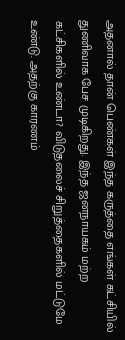அதனால் தான் பெண்கள் இந்த கருத்தை எங்கள் கட்சியில் துணிவாக பேச முடிகிறது. இந்த ஜனநாயகம் மற்ற கட்சிகளில் உண்டா? விடுதலைச் சிறுத்தைகளில் மட்டுமே உண்டு. அதற்கு காரணம்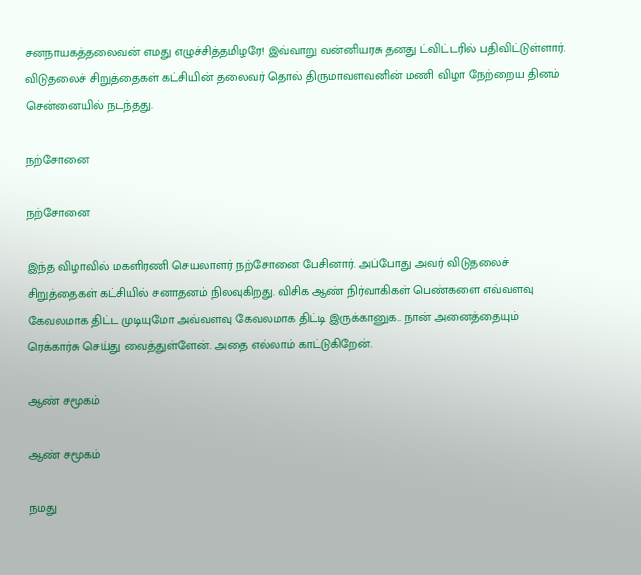சனநாயகத்தலைவன் எமது எழுச்சித்தமிழரே! இவ்வாறு வன்னியரசு தனது ட்விட்டரில் பதிவிட்டுள்ளார். விடுதலைச் சிறுத்தைகள் கட்சியின் தலைவர் தொல் திருமாவளவனின் மணி விழா நேற்றைய தினம் சென்னையில் நடந்தது.

நற்சோனை

நற்சோனை

இந்த விழாவில் மகளிரணி செயலாளர் நற்சோனை பேசினார். அப்போது அவர் விடுதலைச் சிறுத்தைகள் கட்சியில் சனாதனம் நிலவுகிறது. விசிக ஆண் நிர்வாகிகள் பெண்களை எவ்வளவு கேவலமாக திட்ட முடியுமோ அவ்வளவு கேவலமாக திட்டி இருக்கானுக.. நான் அனைத்தையும் ரெக்கார்சு செய்து வைத்துள்ளேன். அதை எல்லாம் காட்டுகிறேன்.

ஆண் சமூகம்

ஆண் சமூகம்

நமது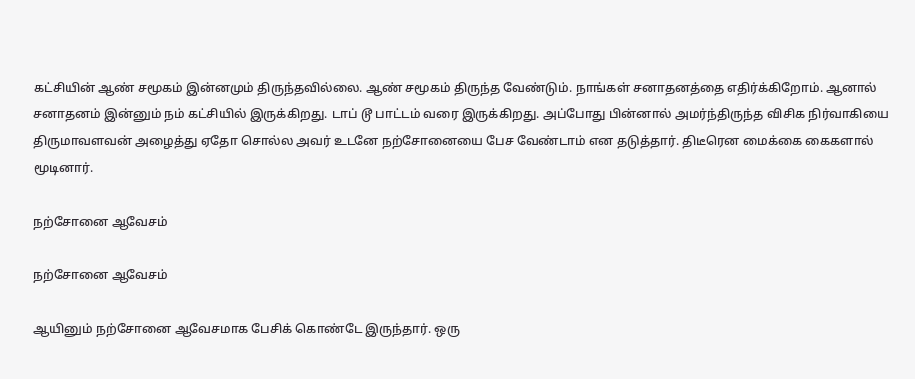கட்சியின் ஆண் சமூகம் இன்னமும் திருந்தவில்லை. ஆண் சமூகம் திருந்த வேண்டும். நாங்கள் சனாதனத்தை எதிர்க்கிறோம். ஆனால் சனாதனம் இன்னும் நம் கட்சியில் இருக்கிறது. டாப் டூ பாட்டம் வரை இருக்கிறது. அப்போது பின்னால் அமர்ந்திருந்த விசிக நிர்வாகியை திருமாவளவன் அழைத்து ஏதோ சொல்ல அவர் உடனே நற்சோனையை பேச வேண்டாம் என தடுத்தார். திடீரென மைக்கை கைகளால் மூடினார்.

நற்சோனை ஆவேசம்

நற்சோனை ஆவேசம்

ஆயினும் நற்சோனை ஆவேசமாக பேசிக் கொண்டே இருந்தார். ஒரு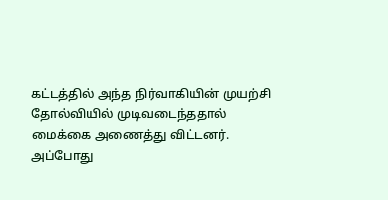கட்டத்தில் அந்த நிர்வாகியின் முயற்சி தோல்வியில் முடிவடைந்ததால் மைக்கை அணைத்து விட்டனர். அப்போது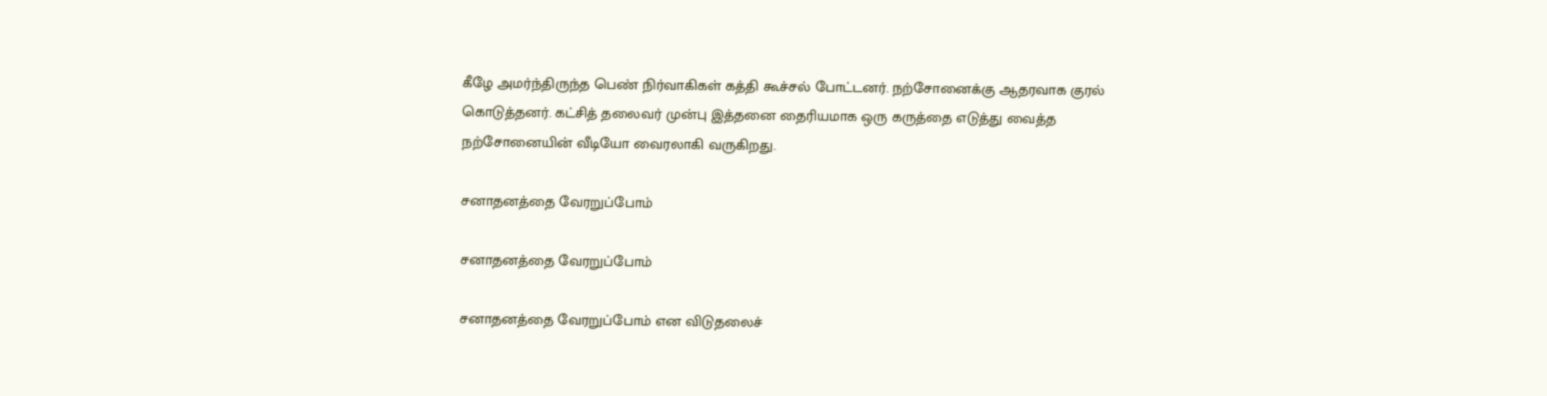கீழே அமர்ந்திருந்த பெண் நிர்வாகிகள் கத்தி கூச்சல் போட்டனர். நற்சோனைக்கு ஆதரவாக குரல் கொடுத்தனர். கட்சித் தலைவர் முன்பு இத்தனை தைரியமாக ஒரு கருத்தை எடுத்து வைத்த நற்சோனையின் வீடியோ வைரலாகி வருகிறது.

சனாதனத்தை வேரறுப்போம்

சனாதனத்தை வேரறுப்போம்

சனாதனத்தை வேரறுப்போம் என விடுதலைச்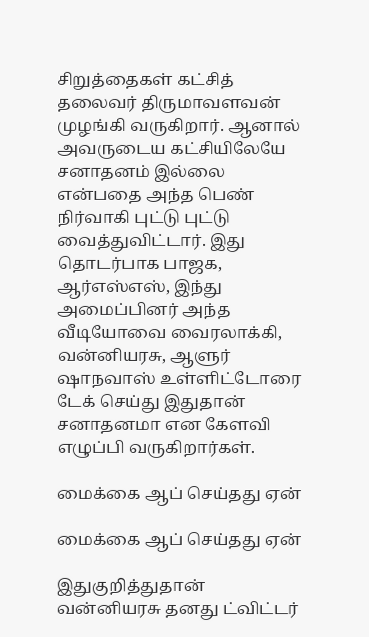சிறுத்தைகள் கட்சித் தலைவர் திருமாவளவன் முழங்கி வருகிறார். ஆனால் அவருடைய கட்சியிலேயே சனாதனம் இல்லை என்பதை அந்த பெண் நிர்வாகி புட்டு புட்டு வைத்துவிட்டார். இது தொடர்பாக பாஜக, ஆர்எஸ்எஸ், இந்து அமைப்பினர் அந்த வீடியோவை வைரலாக்கி, வன்னியரசு, ஆளுர் ஷாநவாஸ் உள்ளிட்டோரை டேக் செய்து இதுதான் சனாதனமா என கேளவி எழுப்பி வருகிறார்கள்.

மைக்கை ஆப் செய்தது ஏன்

மைக்கை ஆப் செய்தது ஏன்

இதுகுறித்துதான் வன்னியரசு தனது ட்விட்டர்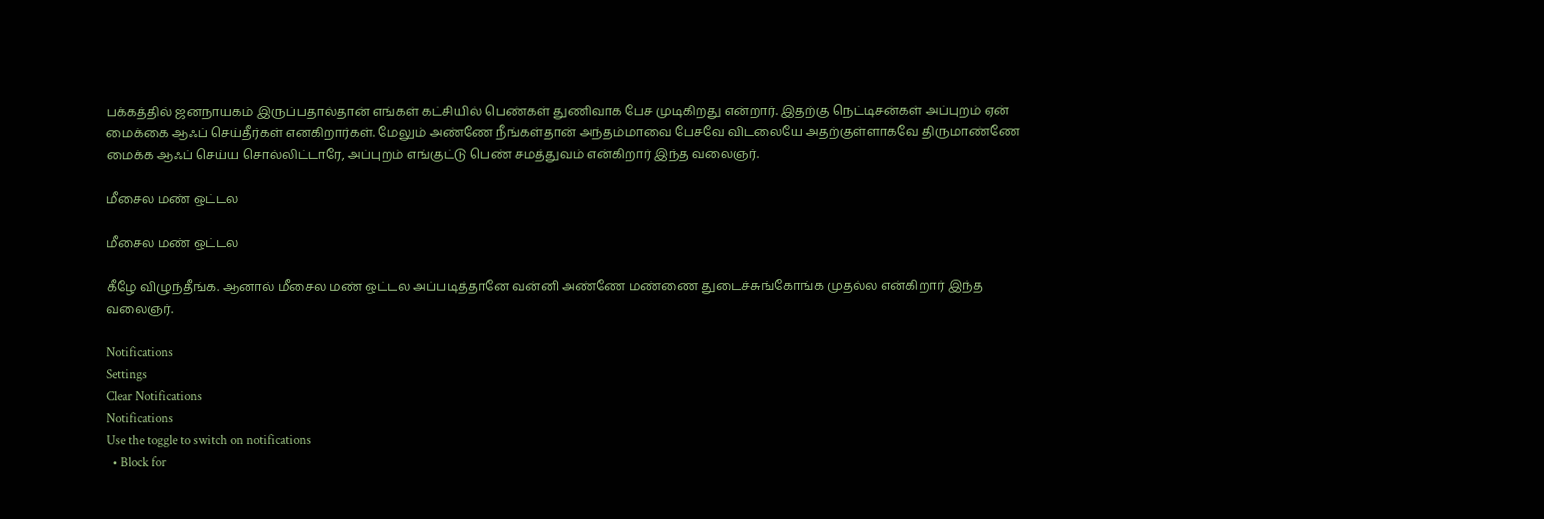பக்கத்தில் ஜனநாயகம் இருப்பதால்தான் எங்கள் கட்சியில் பெண்கள் துணிவாக பேச முடிகிறது என்றார். இதற்கு நெட்டிசன்கள் அப்புறம் ஏன் மைக்கை ஆஃப் செய்தீர்கள் எனகிறார்கள். மேலும் அண்ணே நீங்கள்தான் அந்தம்மாவை பேசவே விடலையே அதற்குள்ளாகவே திருமாண்ணே மைக்க ஆஃப் செய்ய சொல்லிட்டாரே, அப்புறம் எங்குட்டு பெண் சமத்துவம் என்கிறார் இந்த வலைஞர்.

மீசைல மண் ஒட்டல

மீசைல மண் ஒட்டல

கீழே விழுந்தீங்க. ஆனால் மீசைல மண் ஒட்டல அப்படித்தானே வன்னி அண்ணே மண்ணை துடைச்சுங்கோங்க முதல்ல என்கிறார் இந்த வலைஞர்.

Notifications
Settings
Clear Notifications
Notifications
Use the toggle to switch on notifications
  • Block for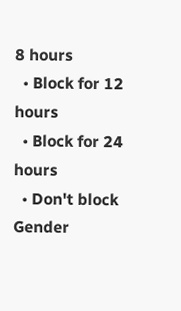8 hours
  • Block for 12 hours
  • Block for 24 hours
  • Don't block
Gender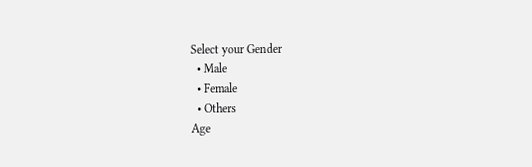Select your Gender
  • Male
  • Female
  • Others
Age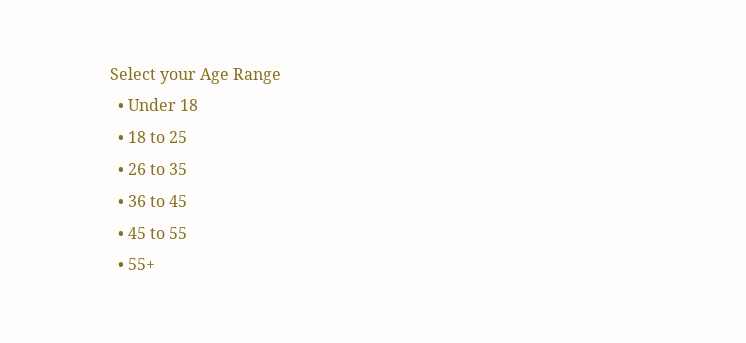Select your Age Range
  • Under 18
  • 18 to 25
  • 26 to 35
  • 36 to 45
  • 45 to 55
  • 55+